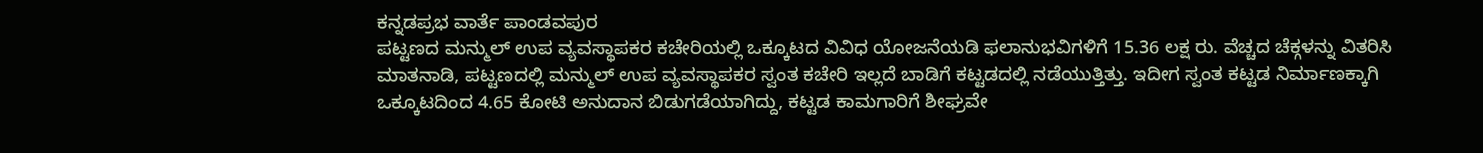ಕನ್ನಡಪ್ರಭ ವಾರ್ತೆ ಪಾಂಡವಪುರ
ಪಟ್ಟಣದ ಮನ್ಮುಲ್ ಉಪ ವ್ಯವಸ್ಥಾಪಕರ ಕಚೇರಿಯಲ್ಲಿ ಒಕ್ಕೂಟದ ವಿವಿಧ ಯೋಜನೆಯಡಿ ಫಲಾನುಭವಿಗಳಿಗೆ 15.36 ಲಕ್ಷ ರು. ವೆಚ್ಚದ ಚೆಕ್ಗಳನ್ನು ವಿತರಿಸಿ ಮಾತನಾಡಿ, ಪಟ್ಟಣದಲ್ಲಿ ಮನ್ಮುಲ್ ಉಪ ವ್ಯವಸ್ಥಾಪಕರ ಸ್ವಂತ ಕಚೇರಿ ಇಲ್ಲದೆ ಬಾಡಿಗೆ ಕಟ್ಟಡದಲ್ಲಿ ನಡೆಯುತ್ತಿತ್ತು. ಇದೀಗ ಸ್ವಂತ ಕಟ್ಟಡ ನಿರ್ಮಾಣಕ್ಕಾಗಿ ಒಕ್ಕೂಟದಿಂದ 4.65 ಕೋಟಿ ಅನುದಾನ ಬಿಡುಗಡೆಯಾಗಿದ್ದು, ಕಟ್ಟಡ ಕಾಮಗಾರಿಗೆ ಶೀಘ್ರವೇ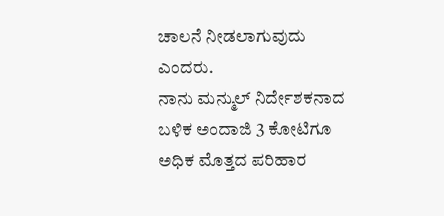ಚಾಲನೆ ನೀಡಲಾಗುವುದು ಎಂದರು.
ನಾನು ಮನ್ಮುಲ್ ನಿರ್ದೇಶಕನಾದ ಬಳಿಕ ಅಂದಾಜಿ 3 ಕೋಟಿಗೂ ಅಧಿಕ ಮೊತ್ತದ ಪರಿಹಾರ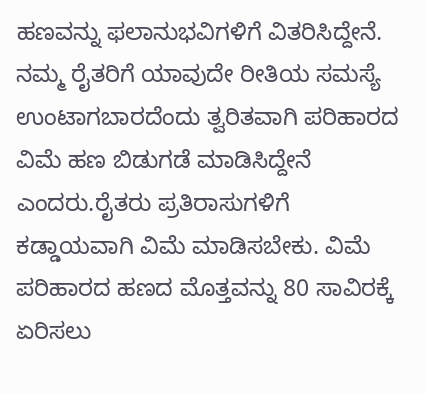ಹಣವನ್ನು ಫಲಾನುಭವಿಗಳಿಗೆ ವಿತರಿಸಿದ್ದೇನೆ. ನಮ್ಮ ರೈತರಿಗೆ ಯಾವುದೇ ರೀತಿಯ ಸಮಸ್ಯೆ ಉಂಟಾಗಬಾರದೆಂದು ತ್ವರಿತವಾಗಿ ಪರಿಹಾರದ ವಿಮೆ ಹಣ ಬಿಡುಗಡೆ ಮಾಡಿಸಿದ್ದೇನೆ ಎಂದರು.ರೈತರು ಪ್ರತಿರಾಸುಗಳಿಗೆ ಕಡ್ಡಾಯವಾಗಿ ವಿಮೆ ಮಾಡಿಸಬೇಕು. ವಿಮೆ ಪರಿಹಾರದ ಹಣದ ಮೊತ್ತವನ್ನು 80 ಸಾವಿರಕ್ಕೆ ಏರಿಸಲು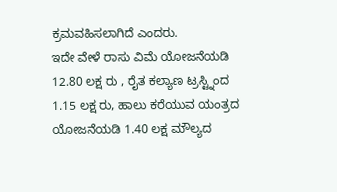ಕ್ರಮವಹಿಸಲಾಗಿದೆ ಎಂದರು.
ಇದೇ ವೇಳೆ ರಾಸು ವಿಮೆ ಯೋಜನೆಯಡಿ 12.80 ಲಕ್ಷ ರು , ರೈತ ಕಲ್ಯಾಣ ಟ್ರಸ್ಟ್ನಿಂದ 1.15 ಲಕ್ಷ ರು, ಹಾಲು ಕರೆಯುವ ಯಂತ್ರದ ಯೋಜನೆಯಡಿ 1.40 ಲಕ್ಷ ಮೌಲ್ಯದ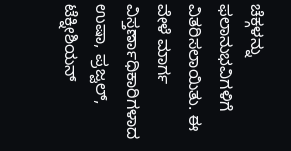ಚೆಕ್ಗಳನ್ನು ಫಲಾನುಭವಿಗಳಿಗೆ ವಿತರಿಸಲಾಯಿತು. ಈ ವೇಳೆ ಮಾರ್ಗ ವಿಸ್ತರ್ಣಾಧಿಕಾರಿಗಳಾದ ಉಷಾ, ಪ್ರಜ್ವಲ್, ಟೆಕ್ನೀಶಿಯನ್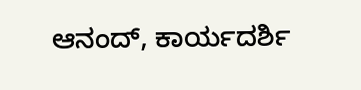ಆನಂದ್, ಕಾರ್ಯದರ್ಶಿ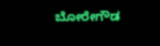ಬೋರೇಗೌಡ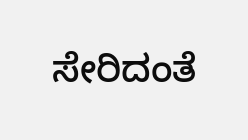ಸೇರಿದಂತೆ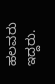ಹಲವರು ಇದ್ದರು.